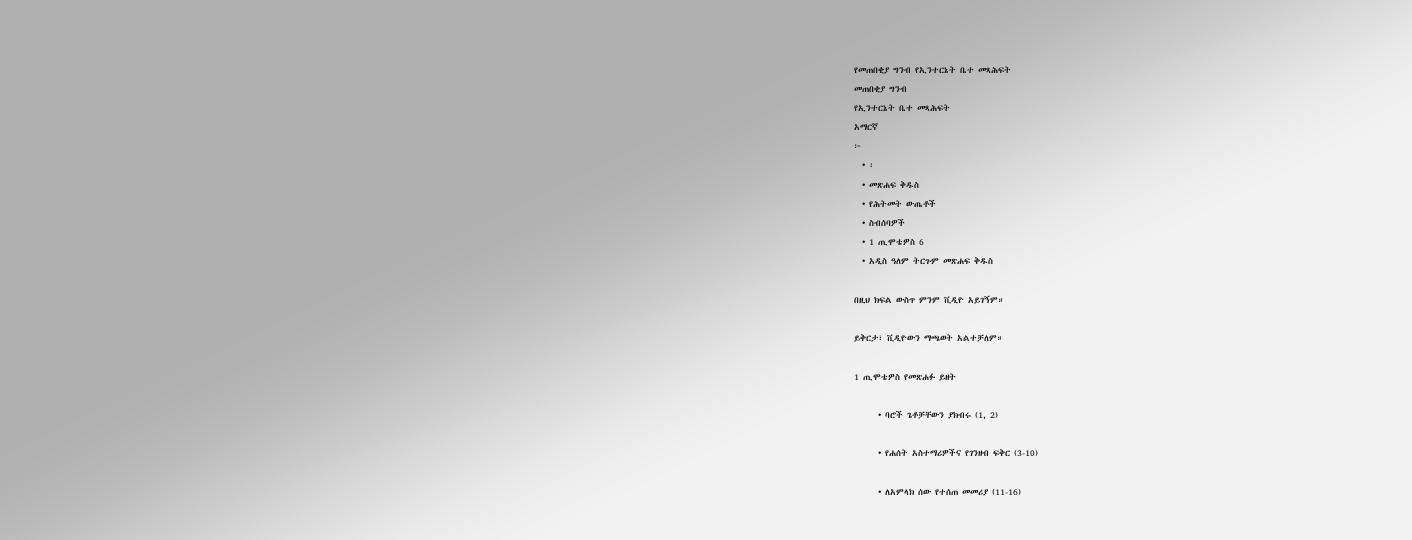የመጠበቂያ ግንብ የኢንተርኔት ቤተ መጻሕፍት
መጠበቂያ ግንብ
የኢንተርኔት ቤተ መጻሕፍት
አማርኛ
፦
  • ፡
  • መጽሐፍ ቅዱስ
  • የሕትመት ውጤቶች
  • ስብሰባዎች
  • 1 ጢሞቴዎስ 6
  • አዲስ ዓለም ትርጉም መጽሐፍ ቅዱስ

በዚህ ክፍል ውስጥ ምንም ቪዲዮ አይገኝም።

ይቅርታ፣ ቪዲዮውን ማጫወት አልተቻለም።

1 ጢሞቴዎስ የመጽሐፉ ይዘት

      • ባሮች ጌቶቻቸውን ያክብሩ (1, 2)

      • የሐሰት አስተማሪዎችና የገንዘብ ፍቅር (3-10)

      • ለአምላክ ሰው የተሰጠ መመሪያ (11-16)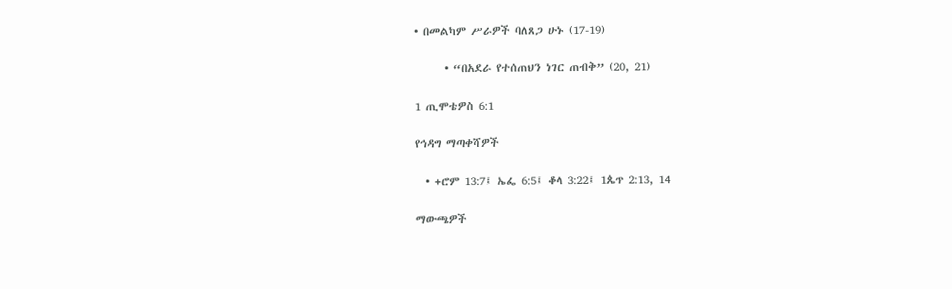• በመልካም ሥራዎች ባለጸጋ ሁኑ (17-19)

      • “በአደራ የተሰጠህን ነገር ጠብቅ” (20, 21)

1 ጢሞቴዎስ 6:1

የኅዳግ ማጣቀሻዎች

  • +ሮም 13:7፤ ኤፌ 6:5፤ ቆላ 3:22፤ 1ጴጥ 2:13, 14

ማውጫዎች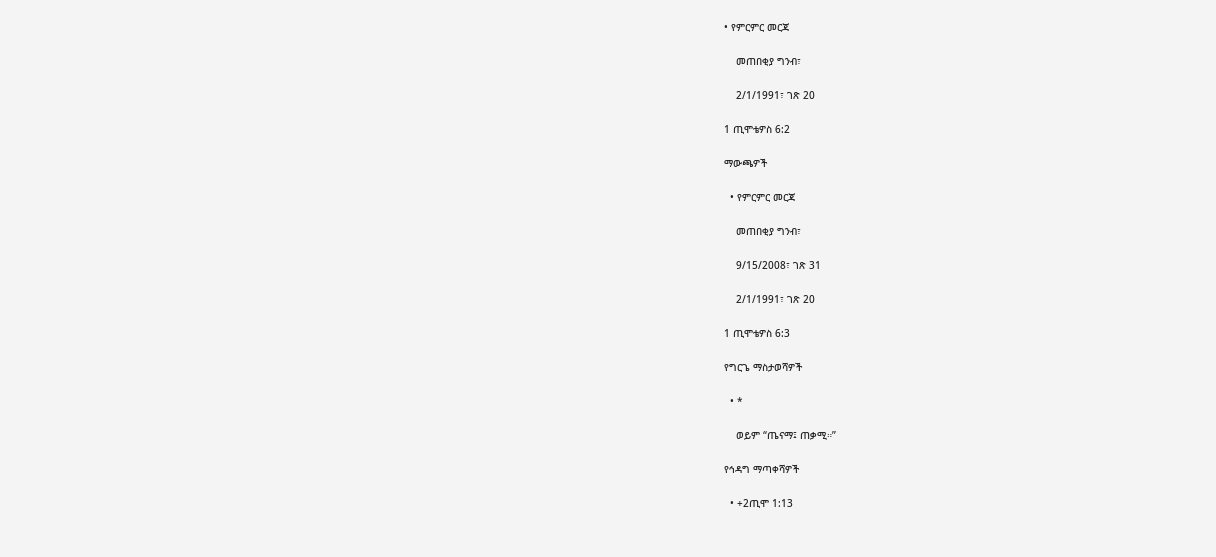• የምርምር መርጃ

    መጠበቂያ ግንብ፣

    2/1/1991፣ ገጽ 20

1 ጢሞቴዎስ 6:2

ማውጫዎች

  • የምርምር መርጃ

    መጠበቂያ ግንብ፣

    9/15/2008፣ ገጽ 31

    2/1/1991፣ ገጽ 20

1 ጢሞቴዎስ 6:3

የግርጌ ማስታወሻዎች

  • *

    ወይም “ጤናማ፤ ጠቃሚ።”

የኅዳግ ማጣቀሻዎች

  • +2ጢሞ 1:13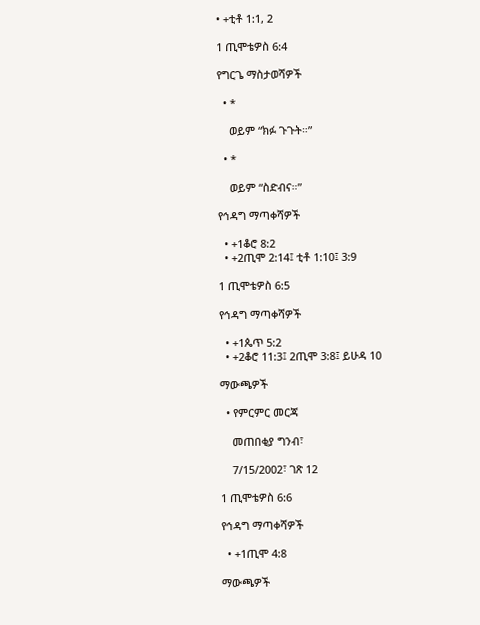• +ቲቶ 1:1, 2

1 ጢሞቴዎስ 6:4

የግርጌ ማስታወሻዎች

  • *

    ወይም “ክፉ ጉጉት።”

  • *

    ወይም “ስድብና።”

የኅዳግ ማጣቀሻዎች

  • +1ቆሮ 8:2
  • +2ጢሞ 2:14፤ ቲቶ 1:10፤ 3:9

1 ጢሞቴዎስ 6:5

የኅዳግ ማጣቀሻዎች

  • +1ጴጥ 5:2
  • +2ቆሮ 11:3፤ 2ጢሞ 3:8፤ ይሁዳ 10

ማውጫዎች

  • የምርምር መርጃ

    መጠበቂያ ግንብ፣

    7/15/2002፣ ገጽ 12

1 ጢሞቴዎስ 6:6

የኅዳግ ማጣቀሻዎች

  • +1ጢሞ 4:8

ማውጫዎች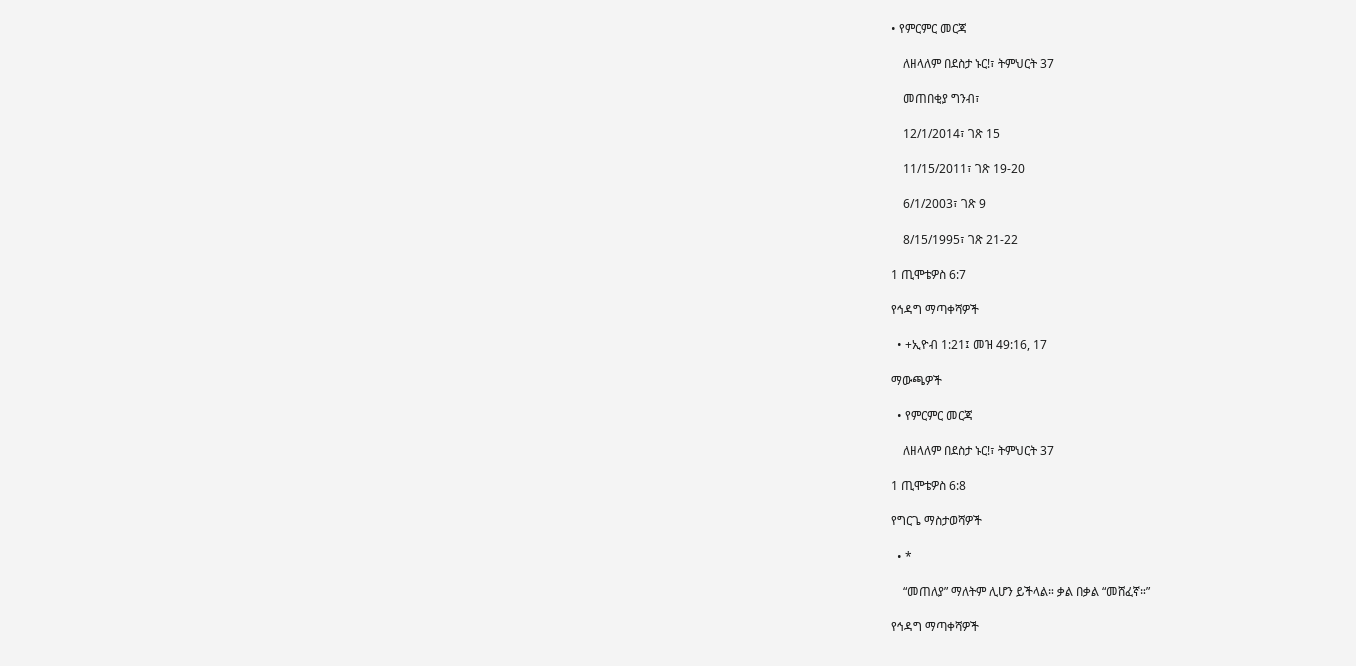• የምርምር መርጃ

    ለዘላለም በደስታ ኑር!፣ ትምህርት 37

    መጠበቂያ ግንብ፣

    12/1/2014፣ ገጽ 15

    11/15/2011፣ ገጽ 19-20

    6/1/2003፣ ገጽ 9

    8/15/1995፣ ገጽ 21-22

1 ጢሞቴዎስ 6:7

የኅዳግ ማጣቀሻዎች

  • +ኢዮብ 1:21፤ መዝ 49:16, 17

ማውጫዎች

  • የምርምር መርጃ

    ለዘላለም በደስታ ኑር!፣ ትምህርት 37

1 ጢሞቴዎስ 6:8

የግርጌ ማስታወሻዎች

  • *

    “መጠለያ” ማለትም ሊሆን ይችላል። ቃል በቃል “መሸፈኛ።”

የኅዳግ ማጣቀሻዎች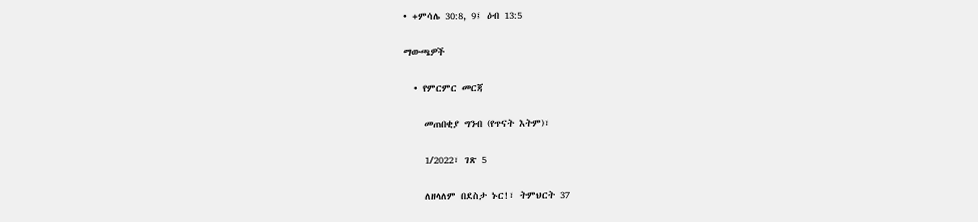• +ምሳሌ 30:8, 9፤ ዕብ 13:5

ማውጫዎች

  • የምርምር መርጃ

    መጠበቂያ ግንብ (የጥናት እትም)፣

    1/2022፣ ገጽ 5

    ለዘላለም በደስታ ኑር!፣ ትምህርት 37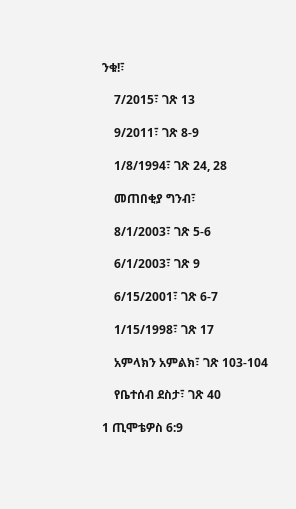ንቁ!፣

    7/2015፣ ገጽ 13

    9/2011፣ ገጽ 8-9

    1/8/1994፣ ገጽ 24, 28

    መጠበቂያ ግንብ፣

    8/1/2003፣ ገጽ 5-6

    6/1/2003፣ ገጽ 9

    6/15/2001፣ ገጽ 6-7

    1/15/1998፣ ገጽ 17

    አምላክን አምልክ፣ ገጽ 103-104

    የቤተሰብ ደስታ፣ ገጽ 40

1 ጢሞቴዎስ 6:9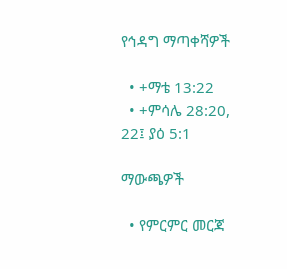የኅዳግ ማጣቀሻዎች

  • +ማቴ 13:22
  • +ምሳሌ 28:20, 22፤ ያዕ 5:1

ማውጫዎች

  • የምርምር መርጃ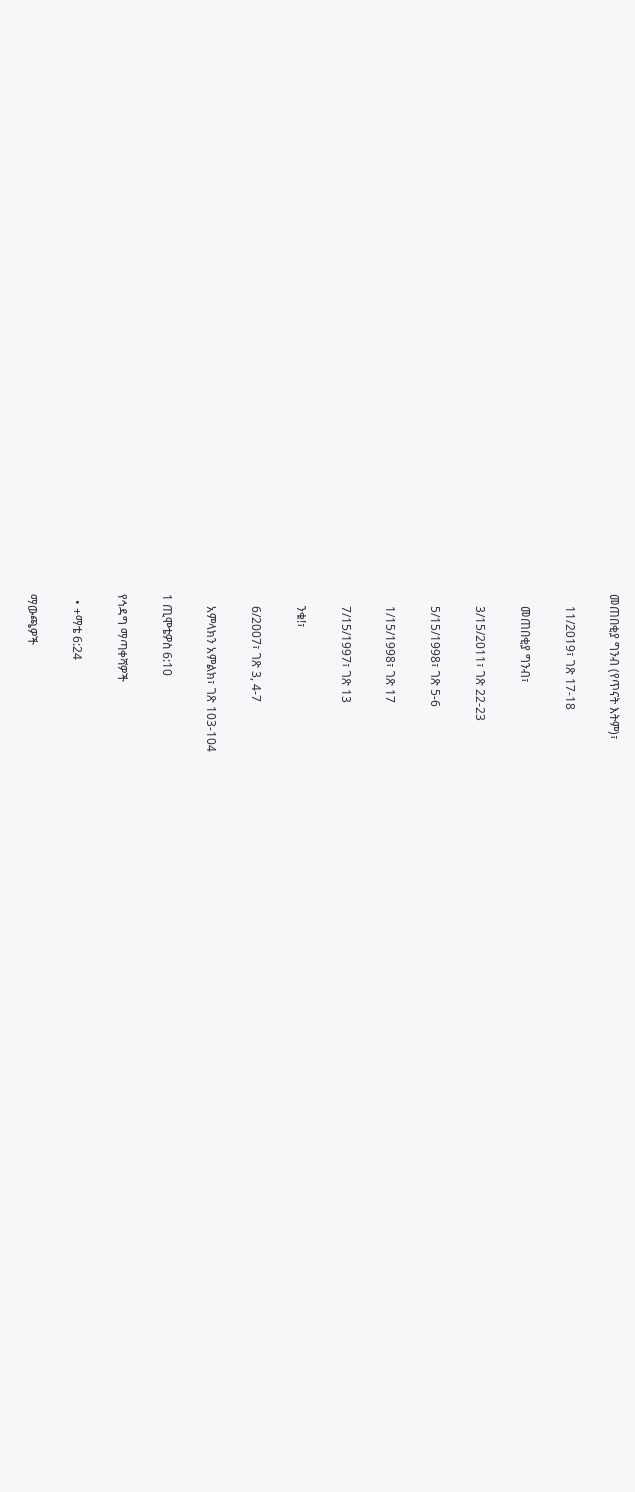መጠበቂያ ግንብ (የጥናት እትም)፣

    11/2019፣ ገጽ 17-18

    መጠበቂያ ግንብ፣

    3/15/2011፣ ገጽ 22-23

    5/15/1998፣ ገጽ 5-6

    1/15/1998፣ ገጽ 17

    7/15/1997፣ ገጽ 13

    ንቁ!፣

    6/2007፣ ገጽ 3, 4-7

    አምላክን አምልክ፣ ገጽ 103-104

1 ጢሞቴዎስ 6:10

የኅዳግ ማጣቀሻዎች

  • +ማቴ 6:24

ማውጫዎች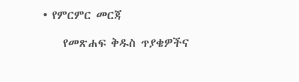• የምርምር መርጃ

    የመጽሐፍ ቅዱስ ጥያቄዎችና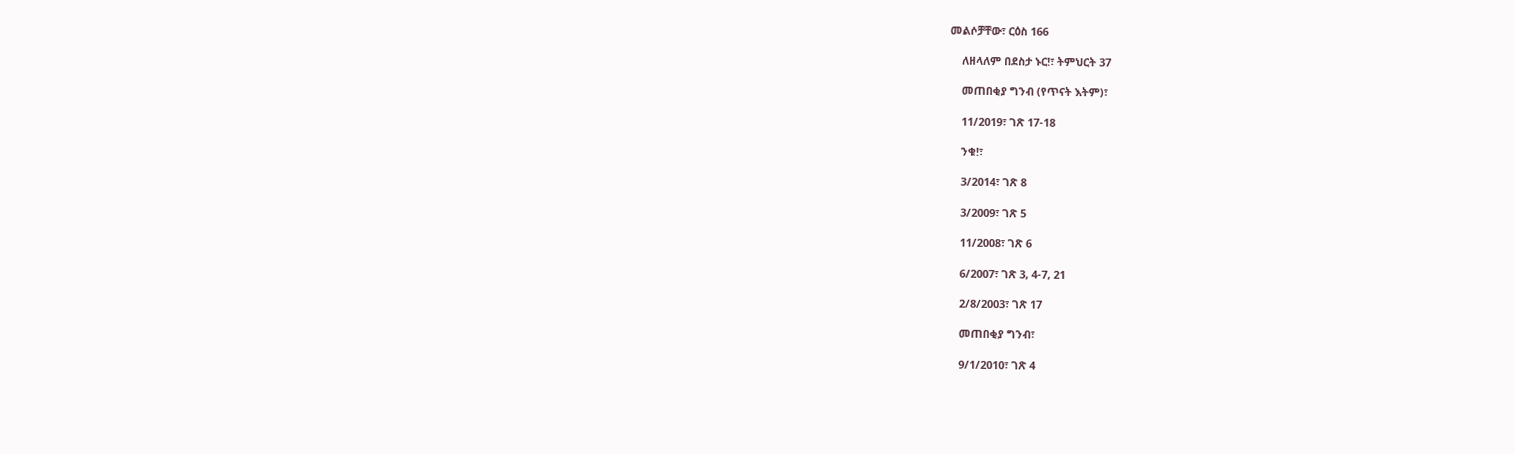መልሶቻቸው፣ ርዕስ 166

    ለዘላለም በደስታ ኑር!፣ ትምህርት 37

    መጠበቂያ ግንብ (የጥናት እትም)፣

    11/2019፣ ገጽ 17-18

    ንቁ!፣

    3/2014፣ ገጽ 8

    3/2009፣ ገጽ 5

    11/2008፣ ገጽ 6

    6/2007፣ ገጽ 3, 4-7, 21

    2/8/2003፣ ገጽ 17

    መጠበቂያ ግንብ፣

    9/1/2010፣ ገጽ 4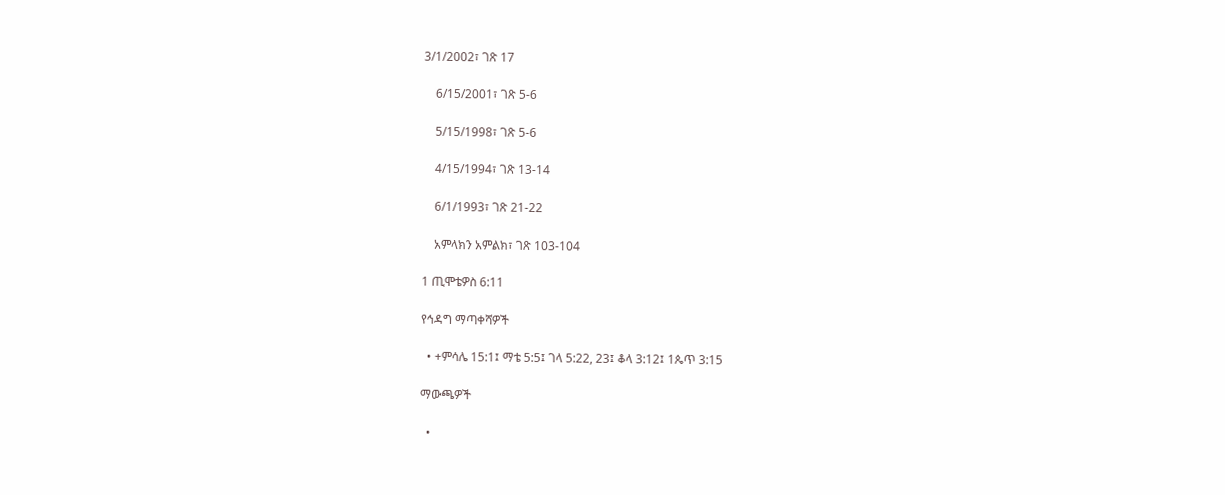3/1/2002፣ ገጽ 17

    6/15/2001፣ ገጽ 5-6

    5/15/1998፣ ገጽ 5-6

    4/15/1994፣ ገጽ 13-14

    6/1/1993፣ ገጽ 21-22

    አምላክን አምልክ፣ ገጽ 103-104

1 ጢሞቴዎስ 6:11

የኅዳግ ማጣቀሻዎች

  • +ምሳሌ 15:1፤ ማቴ 5:5፤ ገላ 5:22, 23፤ ቆላ 3:12፤ 1ጴጥ 3:15

ማውጫዎች

  •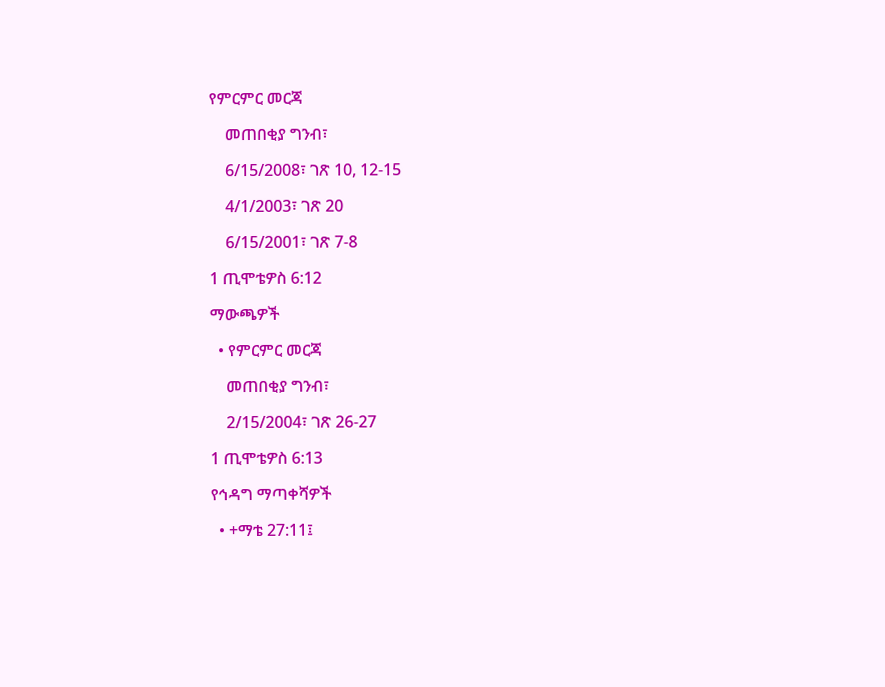የምርምር መርጃ

    መጠበቂያ ግንብ፣

    6/15/2008፣ ገጽ 10, 12-15

    4/1/2003፣ ገጽ 20

    6/15/2001፣ ገጽ 7-8

1 ጢሞቴዎስ 6:12

ማውጫዎች

  • የምርምር መርጃ

    መጠበቂያ ግንብ፣

    2/15/2004፣ ገጽ 26-27

1 ጢሞቴዎስ 6:13

የኅዳግ ማጣቀሻዎች

  • +ማቴ 27:11፤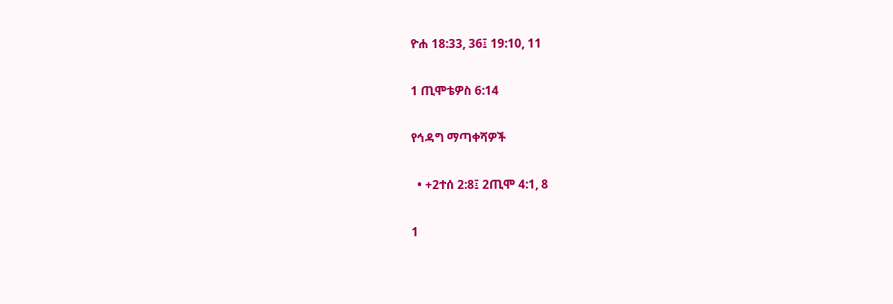ዮሐ 18:33, 36፤ 19:10, 11

1 ጢሞቴዎስ 6:14

የኅዳግ ማጣቀሻዎች

  • +2ተሰ 2:8፤ 2ጢሞ 4:1, 8

1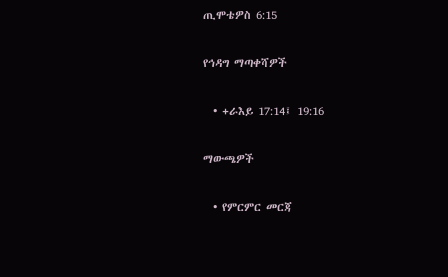ጢሞቴዎስ 6:15

የኅዳግ ማጣቀሻዎች

  • +ራእይ 17:14፤ 19:16

ማውጫዎች

  • የምርምር መርጃ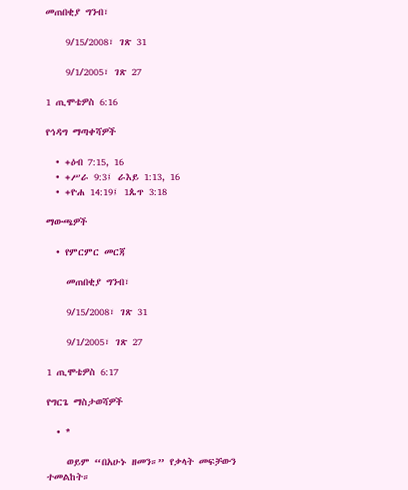መጠበቂያ ግንብ፣

    9/15/2008፣ ገጽ 31

    9/1/2005፣ ገጽ 27

1 ጢሞቴዎስ 6:16

የኅዳግ ማጣቀሻዎች

  • +ዕብ 7:15, 16
  • +ሥራ 9:3፤ ራእይ 1:13, 16
  • +ዮሐ 14:19፤ 1ጴጥ 3:18

ማውጫዎች

  • የምርምር መርጃ

    መጠበቂያ ግንብ፣

    9/15/2008፣ ገጽ 31

    9/1/2005፣ ገጽ 27

1 ጢሞቴዎስ 6:17

የግርጌ ማስታወሻዎች

  • *

    ወይም “በአሁኑ ዘመን።” የቃላት መፍቻውን ተመልከት።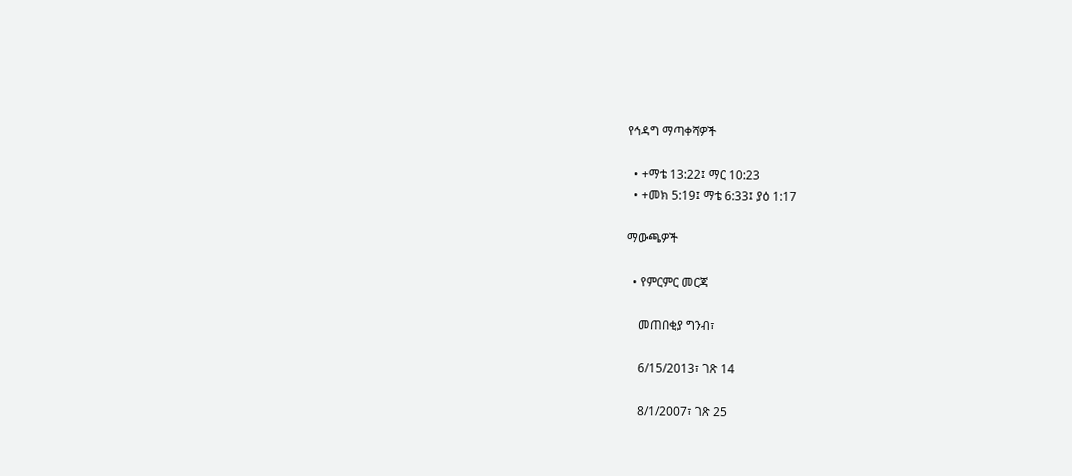የኅዳግ ማጣቀሻዎች

  • +ማቴ 13:22፤ ማር 10:23
  • +መክ 5:19፤ ማቴ 6:33፤ ያዕ 1:17

ማውጫዎች

  • የምርምር መርጃ

    መጠበቂያ ግንብ፣

    6/15/2013፣ ገጽ 14

    8/1/2007፣ ገጽ 25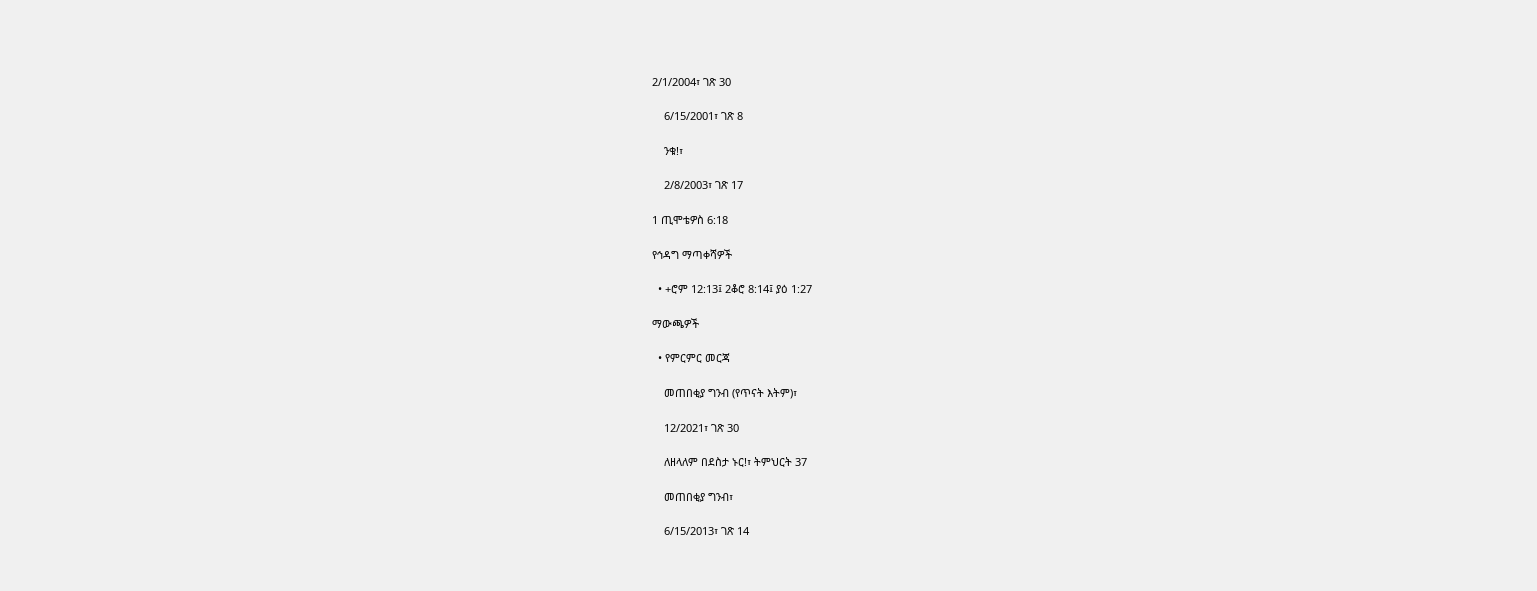2/1/2004፣ ገጽ 30

    6/15/2001፣ ገጽ 8

    ንቁ!፣

    2/8/2003፣ ገጽ 17

1 ጢሞቴዎስ 6:18

የኅዳግ ማጣቀሻዎች

  • +ሮም 12:13፤ 2ቆሮ 8:14፤ ያዕ 1:27

ማውጫዎች

  • የምርምር መርጃ

    መጠበቂያ ግንብ (የጥናት እትም)፣

    12/2021፣ ገጽ 30

    ለዘላለም በደስታ ኑር!፣ ትምህርት 37

    መጠበቂያ ግንብ፣

    6/15/2013፣ ገጽ 14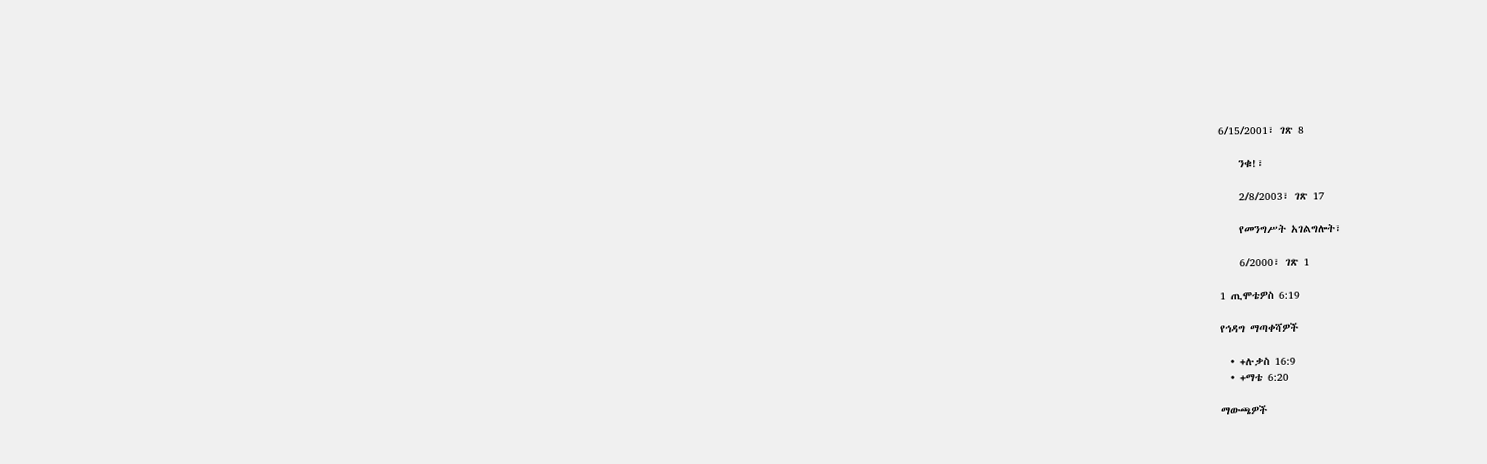6/15/2001፣ ገጽ 8

    ንቁ!፣

    2/8/2003፣ ገጽ 17

    የመንግሥት አገልግሎት፣

    6/2000፣ ገጽ 1

1 ጢሞቴዎስ 6:19

የኅዳግ ማጣቀሻዎች

  • +ሉቃስ 16:9
  • +ማቴ 6:20

ማውጫዎች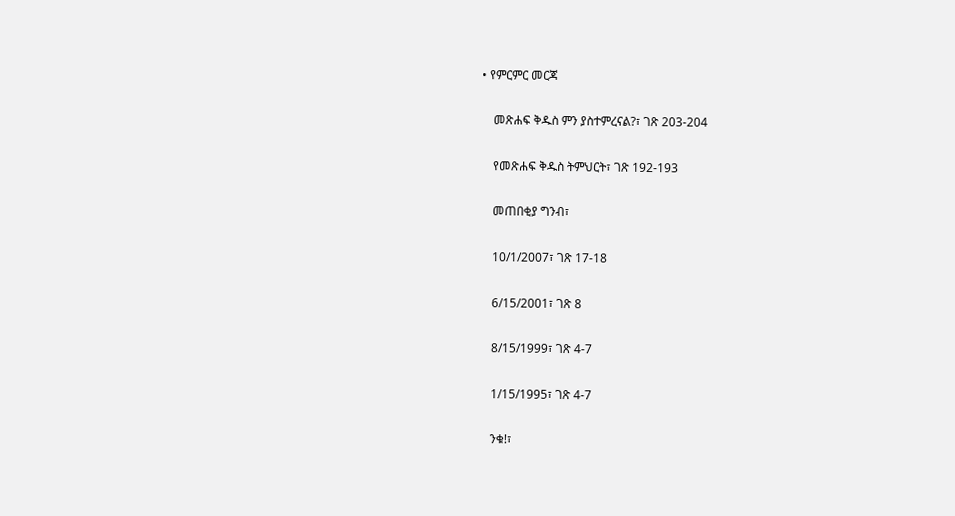• የምርምር መርጃ

    መጽሐፍ ቅዱስ ምን ያስተምረናል?፣ ገጽ 203-204

    የመጽሐፍ ቅዱስ ትምህርት፣ ገጽ 192-193

    መጠበቂያ ግንብ፣

    10/1/2007፣ ገጽ 17-18

    6/15/2001፣ ገጽ 8

    8/15/1999፣ ገጽ 4-7

    1/15/1995፣ ገጽ 4-7

    ንቁ!፣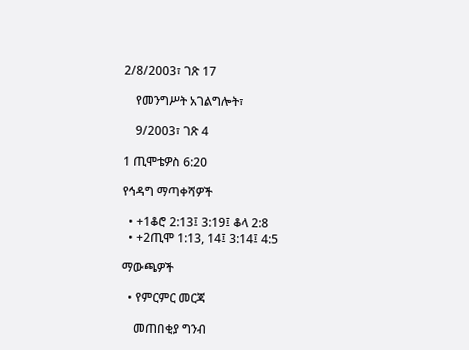2/8/2003፣ ገጽ 17

    የመንግሥት አገልግሎት፣

    9/2003፣ ገጽ 4

1 ጢሞቴዎስ 6:20

የኅዳግ ማጣቀሻዎች

  • +1ቆሮ 2:13፤ 3:19፤ ቆላ 2:8
  • +2ጢሞ 1:13, 14፤ 3:14፤ 4:5

ማውጫዎች

  • የምርምር መርጃ

    መጠበቂያ ግንብ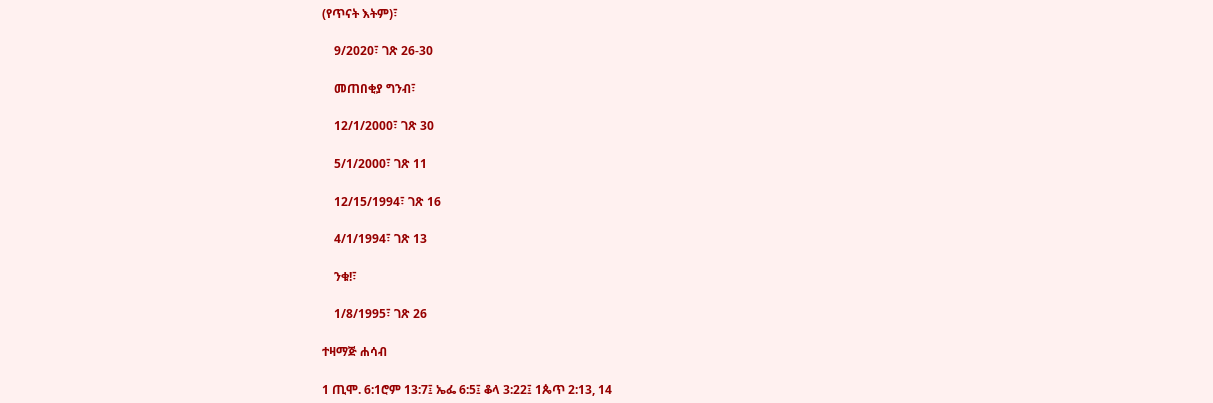(የጥናት እትም)፣

    9/2020፣ ገጽ 26-30

    መጠበቂያ ግንብ፣

    12/1/2000፣ ገጽ 30

    5/1/2000፣ ገጽ 11

    12/15/1994፣ ገጽ 16

    4/1/1994፣ ገጽ 13

    ንቁ!፣

    1/8/1995፣ ገጽ 26

ተዛማጅ ሐሳብ

1 ጢሞ. 6:1ሮም 13:7፤ ኤፌ 6:5፤ ቆላ 3:22፤ 1ጴጥ 2:13, 14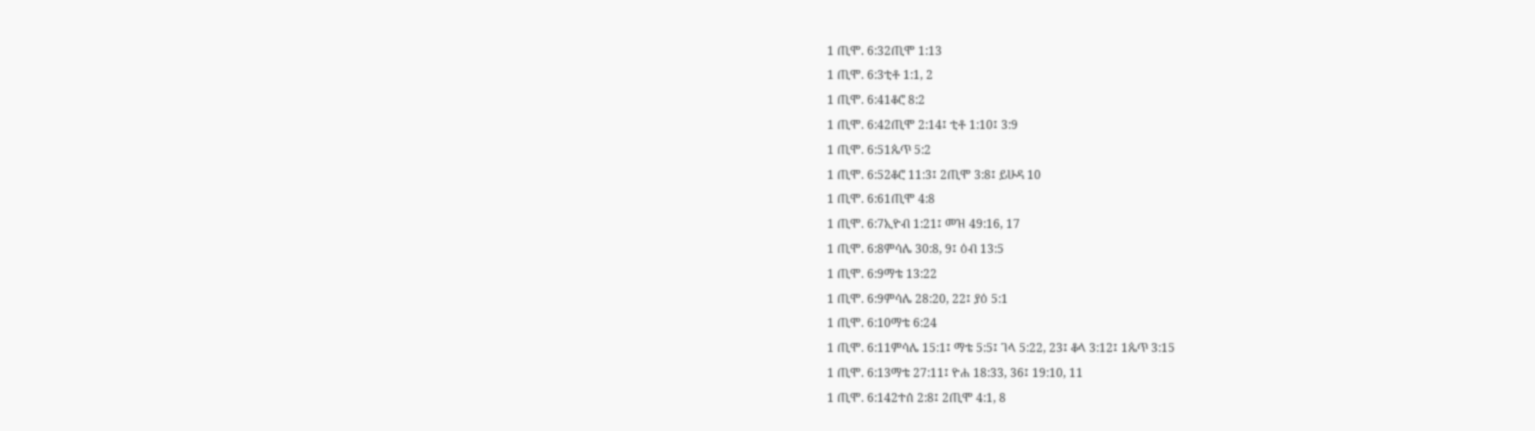1 ጢሞ. 6:32ጢሞ 1:13
1 ጢሞ. 6:3ቲቶ 1:1, 2
1 ጢሞ. 6:41ቆሮ 8:2
1 ጢሞ. 6:42ጢሞ 2:14፤ ቲቶ 1:10፤ 3:9
1 ጢሞ. 6:51ጴጥ 5:2
1 ጢሞ. 6:52ቆሮ 11:3፤ 2ጢሞ 3:8፤ ይሁዳ 10
1 ጢሞ. 6:61ጢሞ 4:8
1 ጢሞ. 6:7ኢዮብ 1:21፤ መዝ 49:16, 17
1 ጢሞ. 6:8ምሳሌ 30:8, 9፤ ዕብ 13:5
1 ጢሞ. 6:9ማቴ 13:22
1 ጢሞ. 6:9ምሳሌ 28:20, 22፤ ያዕ 5:1
1 ጢሞ. 6:10ማቴ 6:24
1 ጢሞ. 6:11ምሳሌ 15:1፤ ማቴ 5:5፤ ገላ 5:22, 23፤ ቆላ 3:12፤ 1ጴጥ 3:15
1 ጢሞ. 6:13ማቴ 27:11፤ ዮሐ 18:33, 36፤ 19:10, 11
1 ጢሞ. 6:142ተሰ 2:8፤ 2ጢሞ 4:1, 8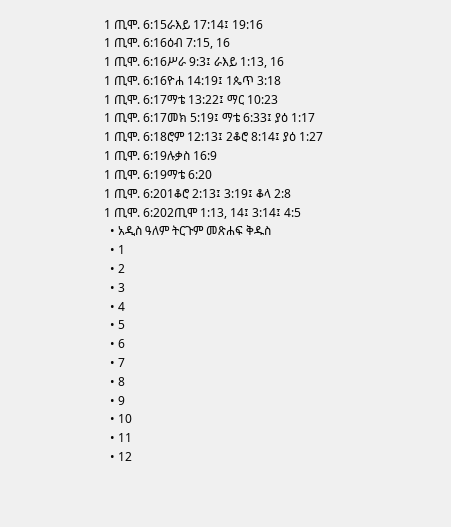1 ጢሞ. 6:15ራእይ 17:14፤ 19:16
1 ጢሞ. 6:16ዕብ 7:15, 16
1 ጢሞ. 6:16ሥራ 9:3፤ ራእይ 1:13, 16
1 ጢሞ. 6:16ዮሐ 14:19፤ 1ጴጥ 3:18
1 ጢሞ. 6:17ማቴ 13:22፤ ማር 10:23
1 ጢሞ. 6:17መክ 5:19፤ ማቴ 6:33፤ ያዕ 1:17
1 ጢሞ. 6:18ሮም 12:13፤ 2ቆሮ 8:14፤ ያዕ 1:27
1 ጢሞ. 6:19ሉቃስ 16:9
1 ጢሞ. 6:19ማቴ 6:20
1 ጢሞ. 6:201ቆሮ 2:13፤ 3:19፤ ቆላ 2:8
1 ጢሞ. 6:202ጢሞ 1:13, 14፤ 3:14፤ 4:5
  • አዲስ ዓለም ትርጉም መጽሐፍ ቅዱስ
  • 1
  • 2
  • 3
  • 4
  • 5
  • 6
  • 7
  • 8
  • 9
  • 10
  • 11
  • 12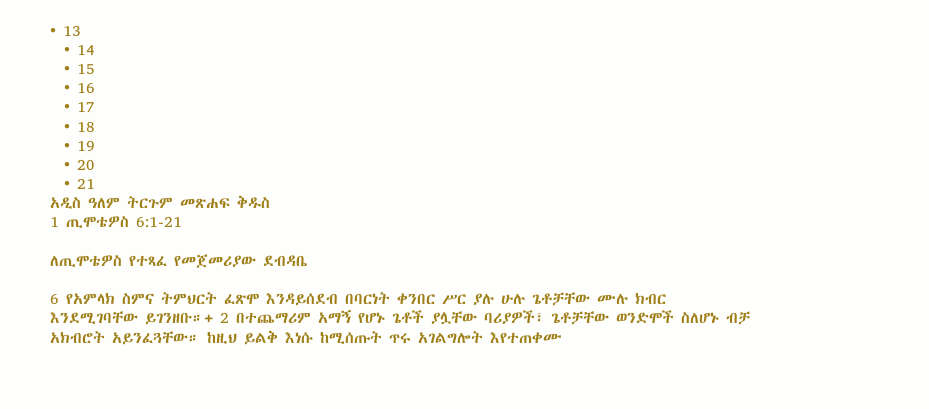• 13
  • 14
  • 15
  • 16
  • 17
  • 18
  • 19
  • 20
  • 21
አዲስ ዓለም ትርጉም መጽሐፍ ቅዱስ
1 ጢሞቴዎስ 6:1-21

ለጢሞቴዎስ የተጻፈ የመጀመሪያው ደብዳቤ

6 የአምላክ ስምና ትምህርት ፈጽሞ እንዳይሰደብ በባርነት ቀንበር ሥር ያሉ ሁሉ ጌቶቻቸው ሙሉ ክብር እንደሚገባቸው ይገንዘቡ።+ 2 በተጨማሪም አማኝ የሆኑ ጌቶች ያሏቸው ባሪያዎች፣ ጌቶቻቸው ወንድሞች ስለሆኑ ብቻ አክብሮት አይንፈጓቸው። ከዚህ ይልቅ እነሱ ከሚሰጡት ጥሩ አገልግሎት እየተጠቀሙ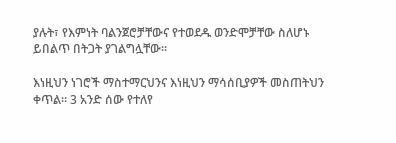ያሉት፣ የእምነት ባልንጀሮቻቸውና የተወደዱ ወንድሞቻቸው ስለሆኑ ይበልጥ በትጋት ያገልግሏቸው።

እነዚህን ነገሮች ማስተማርህንና እነዚህን ማሳሰቢያዎች መስጠትህን ቀጥል። 3 አንድ ሰው የተለየ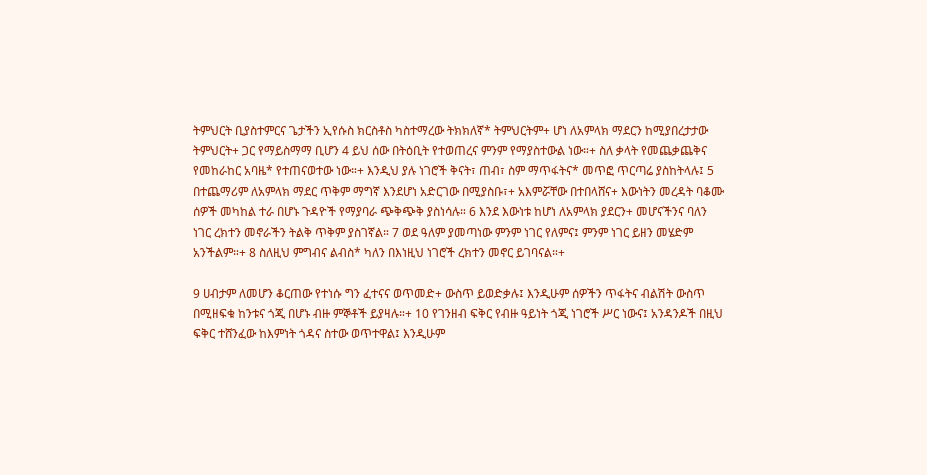ትምህርት ቢያስተምርና ጌታችን ኢየሱስ ክርስቶስ ካስተማረው ትክክለኛ* ትምህርትም+ ሆነ ለአምላክ ማደርን ከሚያበረታታው ትምህርት+ ጋር የማይስማማ ቢሆን 4 ይህ ሰው በትዕቢት የተወጠረና ምንም የማያስተውል ነው።+ ስለ ቃላት የመጨቃጨቅና የመከራከር አባዜ* የተጠናወተው ነው።+ እንዲህ ያሉ ነገሮች ቅናት፣ ጠብ፣ ስም ማጥፋትና* መጥፎ ጥርጣሬ ያስከትላሉ፤ 5 በተጨማሪም ለአምላክ ማደር ጥቅም ማግኛ እንደሆነ አድርገው በሚያስቡ፣+ አእምሯቸው በተበላሸና+ እውነትን መረዳት ባቆሙ ሰዎች መካከል ተራ በሆኑ ጉዳዮች የማያባራ ጭቅጭቅ ያስነሳሉ። 6 እንደ እውነቱ ከሆነ ለአምላክ ያደርን+ መሆናችንና ባለን ነገር ረክተን መኖራችን ትልቅ ጥቅም ያስገኛል። 7 ወደ ዓለም ያመጣነው ምንም ነገር የለምና፤ ምንም ነገር ይዘን መሄድም አንችልም።+ 8 ስለዚህ ምግብና ልብስ* ካለን በእነዚህ ነገሮች ረክተን መኖር ይገባናል።+

9 ሀብታም ለመሆን ቆርጠው የተነሱ ግን ፈተናና ወጥመድ+ ውስጥ ይወድቃሉ፤ እንዲሁም ሰዎችን ጥፋትና ብልሽት ውስጥ በሚዘፍቁ ከንቱና ጎጂ በሆኑ ብዙ ምኞቶች ይያዛሉ።+ 10 የገንዘብ ፍቅር የብዙ ዓይነት ጎጂ ነገሮች ሥር ነውና፤ አንዳንዶች በዚህ ፍቅር ተሸንፈው ከእምነት ጎዳና ስተው ወጥተዋል፤ እንዲሁም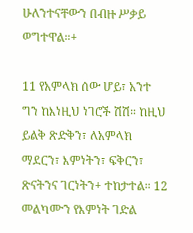ሁለንተናቸውን በብዙ ሥቃይ ወግተዋል።+

11 የአምላክ ሰው ሆይ፣ አንተ ግን ከእነዚህ ነገሮች ሽሽ። ከዚህ ይልቅ ጽድቅን፣ ለአምላክ ማደርን፣ እምነትን፣ ፍቅርን፣ ጽናትንና ገርነትን+ ተከታተል። 12 መልካሙን የእምነት ገድል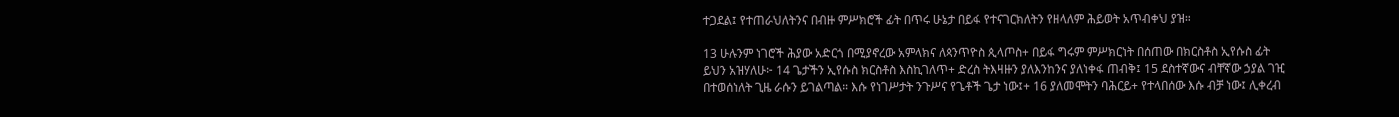ተጋደል፤ የተጠራህለትንና በብዙ ምሥክሮች ፊት በጥሩ ሁኔታ በይፋ የተናገርክለትን የዘላለም ሕይወት አጥብቀህ ያዝ።

13 ሁሉንም ነገሮች ሕያው አድርጎ በሚያኖረው አምላክና ለጳንጥዮስ ጲላጦስ+ በይፋ ግሩም ምሥክርነት በሰጠው በክርስቶስ ኢየሱስ ፊት ይህን አዝሃለሁ፦ 14 ጌታችን ኢየሱስ ክርስቶስ እስኪገለጥ+ ድረስ ትእዛዙን ያለእንከንና ያለነቀፋ ጠብቅ፤ 15 ደስተኛውና ብቸኛው ኃያል ገዢ በተወሰነለት ጊዜ ራሱን ይገልጣል። እሱ የነገሥታት ንጉሥና የጌቶች ጌታ ነው፤+ 16 ያለመሞትን ባሕርይ+ የተላበሰው እሱ ብቻ ነው፤ ሊቀረብ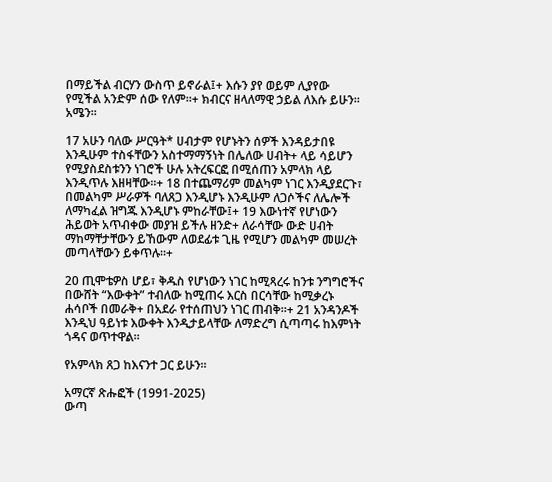በማይችል ብርሃን ውስጥ ይኖራል፤+ እሱን ያየ ወይም ሊያየው የሚችል አንድም ሰው የለም።+ ክብርና ዘላለማዊ ኃይል ለእሱ ይሁን። አሜን።

17 አሁን ባለው ሥርዓት* ሀብታም የሆኑትን ሰዎች እንዳይታበዩ እንዲሁም ተስፋቸውን አስተማማኝነት በሌለው ሀብት+ ላይ ሳይሆን የሚያስደስቱንን ነገሮች ሁሉ አትረፍርፎ በሚሰጠን አምላክ ላይ እንዲጥሉ እዘዛቸው።+ 18 በተጨማሪም መልካም ነገር እንዲያደርጉ፣ በመልካም ሥራዎች ባለጸጋ እንዲሆኑ እንዲሁም ለጋሶችና ለሌሎች ለማካፈል ዝግጁ እንዲሆኑ ምከራቸው፤+ 19 እውነተኛ የሆነውን ሕይወት አጥብቀው መያዝ ይችሉ ዘንድ+ ለራሳቸው ውድ ሀብት ማከማቸታቸውን ይኸውም ለወደፊቱ ጊዜ የሚሆን መልካም መሠረት መጣላቸውን ይቀጥሉ።+

20 ጢሞቴዎስ ሆይ፣ ቅዱስ የሆነውን ነገር ከሚጻረሩ ከንቱ ንግግሮችና በውሸት “እውቀት” ተብለው ከሚጠሩ እርስ በርሳቸው ከሚቃረኑ ሐሳቦች በመራቅ+ በአደራ የተሰጠህን ነገር ጠብቅ።+ 21 አንዳንዶች እንዲህ ዓይነቱ እውቀት እንዲታይላቸው ለማድረግ ሲጣጣሩ ከእምነት ጎዳና ወጥተዋል።

የአምላክ ጸጋ ከእናንተ ጋር ይሁን።

አማርኛ ጽሑፎች (1991-2025)
ውጣ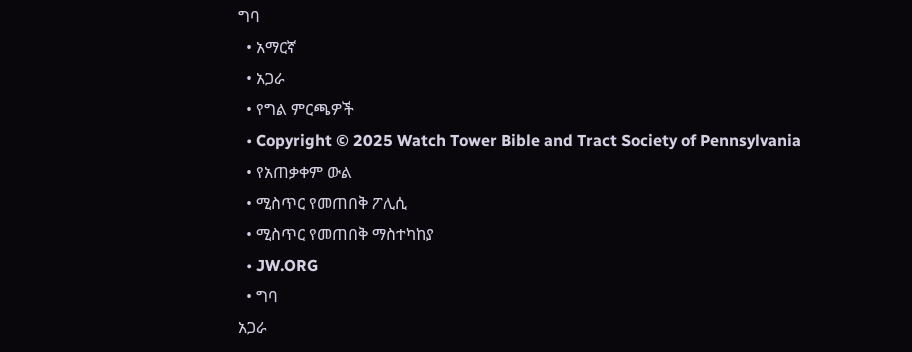ግባ
  • አማርኛ
  • አጋራ
  • የግል ምርጫዎች
  • Copyright © 2025 Watch Tower Bible and Tract Society of Pennsylvania
  • የአጠቃቀም ውል
  • ሚስጥር የመጠበቅ ፖሊሲ
  • ሚስጥር የመጠበቅ ማስተካከያ
  • JW.ORG
  • ግባ
አጋራ